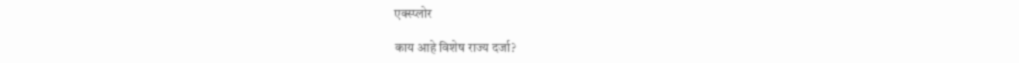एक्स्प्लोर

काय आहे विशेष राज्य दर्जा?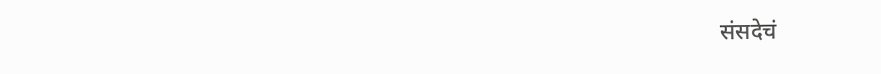संसदेचं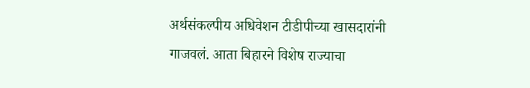अर्थसंकल्पीय अधिवेशन टीडीपीच्या खासदारांनी गाजवलं. आता बिहारने विशेष राज्याचा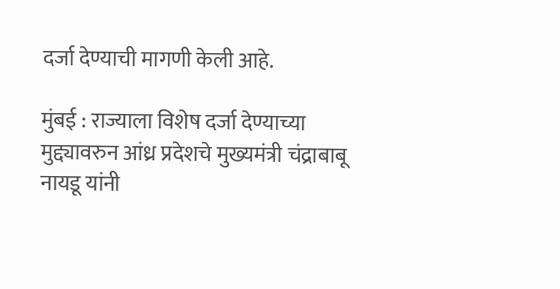दर्जा देण्याची मागणी केली आहे.

मुंबई : राज्याला विशेष दर्जा देण्याच्या मुद्द्यावरुन आंध्र प्रदेशचे मुख्यमंत्री चंद्राबाबू नायडू यांनी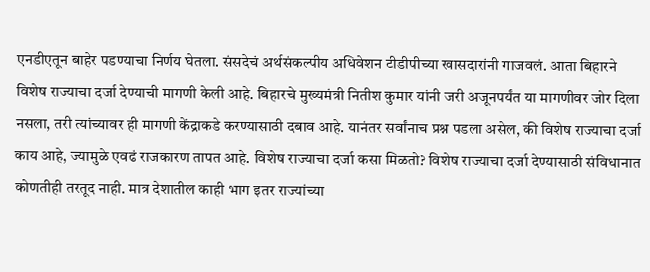एनडीएतून बाहेर पडण्याचा निर्णय घेतला. संसदेचं अर्थसंकल्पीय अधिवेशन टीडीपीच्या खासदारांनी गाजवलं. आता बिहारने विशेष राज्याचा दर्जा देण्याची मागणी केली आहे. बिहारचे मुख्यमंत्री नितीश कुमार यांनी जरी अजूनपर्यंत या मागणीवर जोर दिला नसला, तरी त्यांच्यावर ही मागणी केंद्राकडे करण्यासाठी दबाव आहे. यानंतर सर्वांनाच प्रश्न पडला असेल, की विशेष राज्याचा दर्जा काय आहे, ज्यामुळे एवढं राजकारण तापत आहे. विशेष राज्याचा दर्जा कसा मिळतो? विशेष राज्याचा दर्जा देण्यासाठी संविधानात कोणतीही तरतूद नाही. मात्र देशातील काही भाग इतर राज्यांच्या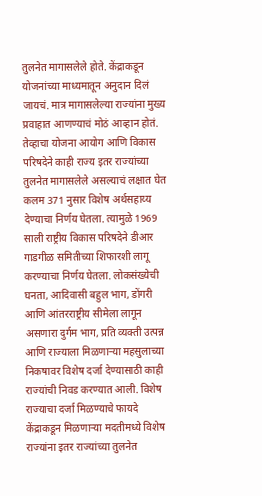तुलनेत मागासलेले होते. केंद्राकडून योजनांच्या माध्यमातून अनुदान दिलं जायचं. मात्र मागासलेल्या राज्यांना मुख्य प्रवाहात आणण्याचं मोठं आव्हान होतं. तेव्हाचा योजना आयोग आणि विकास परिषदेने काही राज्य इतर राज्यांच्या तुलनेत मागासलेले असल्याचं लक्षात घेत कलम 371 नुसार विशेष अर्थसहाय्य देण्याचा निर्णय घेतला. त्यामुळे 1969 साली राष्ट्रीय विकास परिषदेने डीआर गाडगीळ समितीच्या शिफारशी लागू करण्याचा निर्णय घेतला. लोकसंख्येची घनता, आदिवासी बहुल भाग, डोंगरी आणि आंतरराष्ट्रीय सीमेला लागून असणारा दुर्गम भाग, प्रति व्यक्ती उत्पन्न आणि राज्याला मिळणाऱ्या महसुलाच्या निकषावर विशेष दर्जा देण्यासाठी काही राज्यांची निवड करण्यात आली. विशेष राज्याचा दर्जा मिळण्याचे फायदे केंद्राकडून मिळणाऱ्या मदतीमध्ये विशेष राज्यांना इतर राज्यांच्या तुलनेत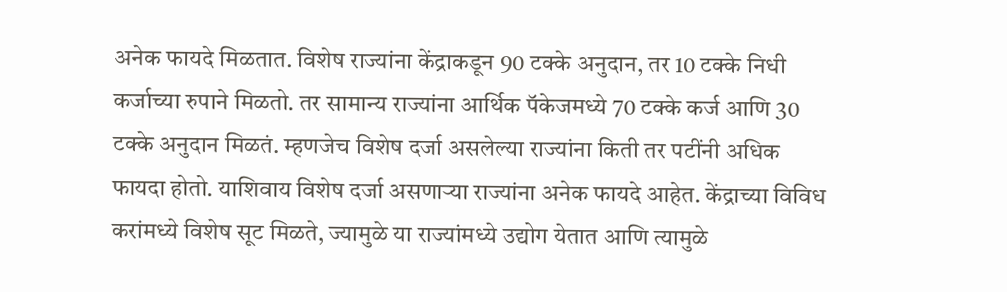अनेक फायदे मिळतात. विशेष राज्यांना केंद्राकडून 90 टक्के अनुदान, तर 10 टक्के निधी कर्जाच्या रुपाने मिळतो. तर सामान्य राज्यांना आर्थिक पॅकेजमध्ये 70 टक्के कर्ज आणि 30 टक्के अनुदान मिळतं. म्हणजेच विशेष दर्जा असलेल्या राज्यांना किती तर पटींनी अधिक फायदा होतो. याशिवाय विशेष दर्जा असणाऱ्या राज्यांना अनेक फायदे आहेत. केंद्राच्या विविध करांमध्ये विशेष सूट मिळते, ज्यामुळे या राज्यांमध्ये उद्योग येतात आणि त्यामुळे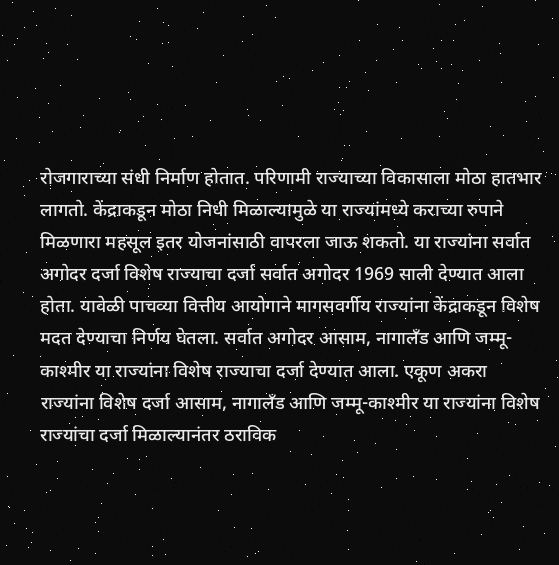रोजगाराच्या संधी निर्माण होतात. परिणामी राज्याच्या विकासाला मोठा हातभार लागतो. केंद्राकडून मोठा निधी मिळाल्यामुळे या राज्यांमध्ये कराच्या रुपाने मिळणारा महसूल इतर योजनांसाठी वापरला जाऊ शकतो. या राज्यांना सर्वात अगोदर दर्जा विशेष राज्याचा दर्जा सर्वात अगोदर 1969 साली देण्यात आला होता. यावेळी पाचव्या वित्तीय आयोगाने मागसवर्गीय राज्यांना केंद्राकडून विशेष मदत देण्याचा निर्णय घेतला. सर्वात अगोदर आसाम, नागालँड आणि जम्मू-काश्मीर या राज्यांना विशेष राज्याचा दर्जा देण्यात आला. एकूण अकरा राज्यांना विशेष दर्जा आसाम, नागालँड आणि जम्मू-काश्मीर या राज्यांना विशेष राज्यांचा दर्जा मिळाल्यानंतर ठराविक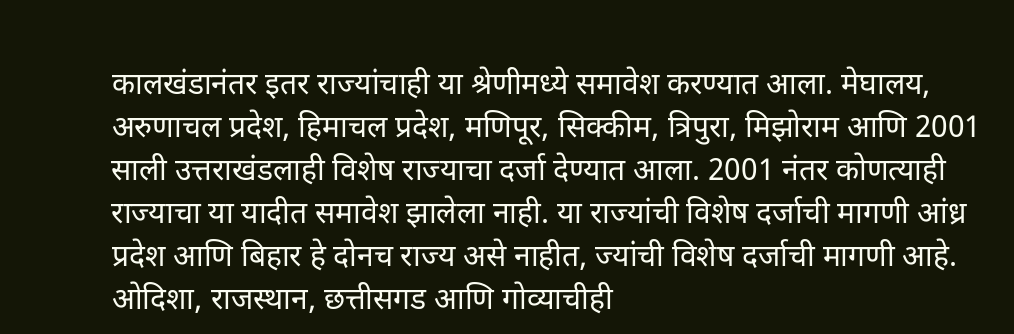कालखंडानंतर इतर राज्यांचाही या श्रेणीमध्ये समावेश करण्यात आला. मेघालय, अरुणाचल प्रदेश, हिमाचल प्रदेश, मणिपूर, सिक्कीम, त्रिपुरा, मिझोराम आणि 2001 साली उत्तराखंडलाही विशेष राज्याचा दर्जा देण्यात आला. 2001 नंतर कोणत्याही राज्याचा या यादीत समावेश झालेला नाही. या राज्यांची विशेष दर्जाची मागणी आंध्र प्रदेश आणि बिहार हे दोनच राज्य असे नाहीत, ज्यांची विशेष दर्जाची मागणी आहे. ओदिशा, राजस्थान, छत्तीसगड आणि गोव्याचीही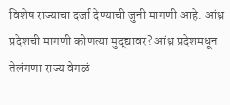विशेष राज्याचा दर्जा देण्याची जुनी मागणी आहे. आंध्र प्रदेशची मागणी कोणत्या मुद्द्यावर? आंध्र प्रदेशमधून तेलंगणा राज्य वेगळं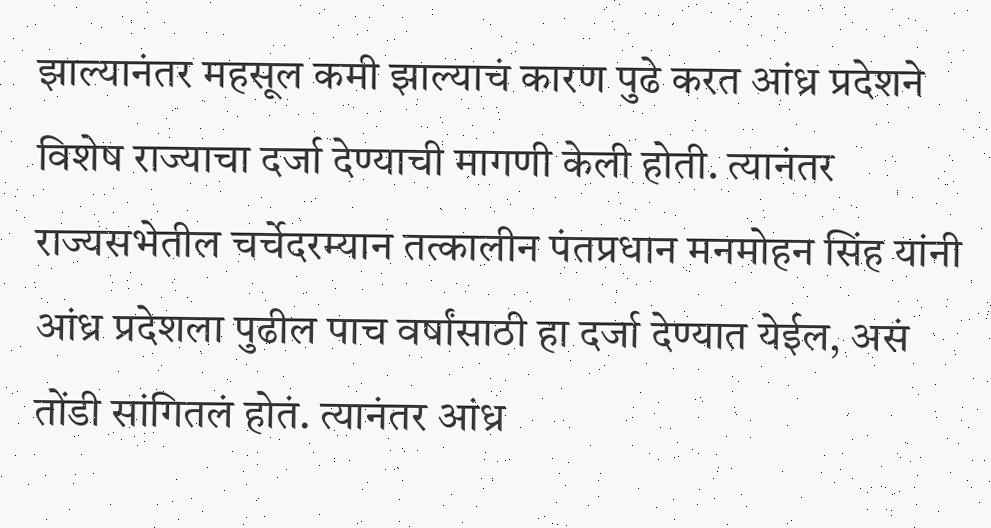झाल्यानंतर महसूल कमी झाल्याचं कारण पुढे करत आंध्र प्रदेशने विशेष राज्याचा दर्जा देण्याची मागणी केली होती. त्यानंतर राज्यसभेतील चर्चेदरम्यान तत्कालीन पंतप्रधान मनमोहन सिंह यांनी आंध्र प्रदेशला पुढील पाच वर्षांसाठी हा दर्जा देण्यात येईल, असं तोंडी सांगितलं होतं. त्यानंतर आंध्र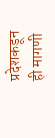प्रदेशकडून ही मागणी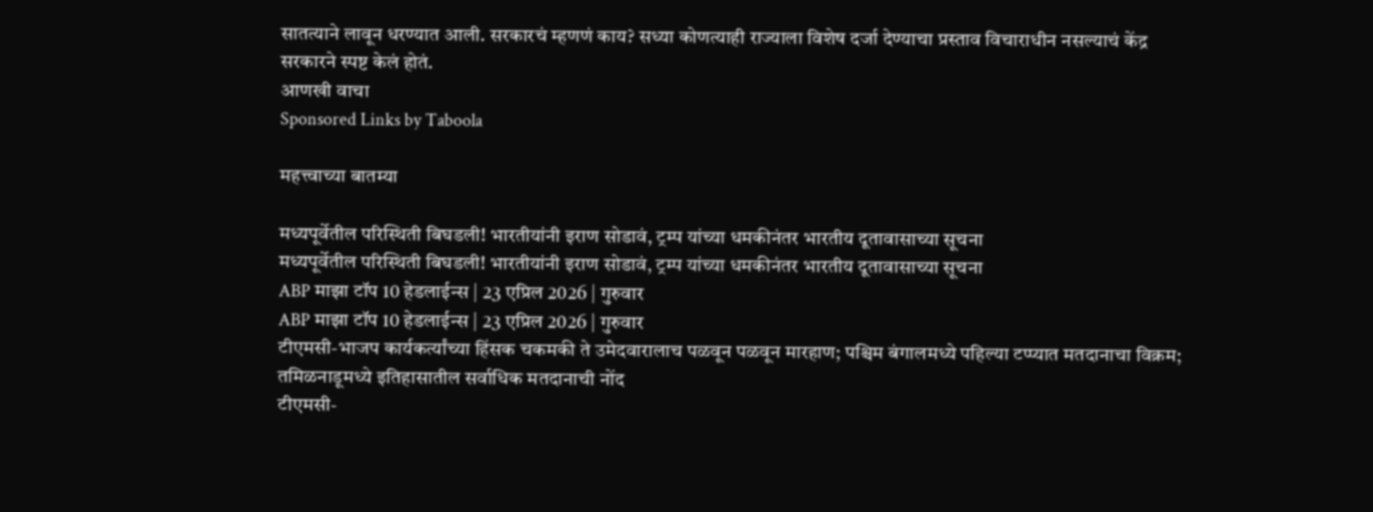सातत्याने लावून धरण्यात आली. सरकारचं म्हणणं काय? सध्या कोणत्याही राज्याला विशेष दर्जा देण्याचा प्रस्ताव विचाराधीन नसल्याचं केंद्र सरकारने स्पष्ट केलं होतं.
आणखी वाचा
Sponsored Links by Taboola

महत्त्वाच्या बातम्या

मध्यपूर्वेतील परिस्थिती बिघडली! भारतीयांनी इराण सोडावं, ट्रम्प यांच्या धमकीनंतर भारतीय दूतावासाच्या सूचना
मध्यपूर्वेतील परिस्थिती बिघडली! भारतीयांनी इराण सोडावं, ट्रम्प यांच्या धमकीनंतर भारतीय दूतावासाच्या सूचना
ABP माझा टॉप 10 हेडलाईन्स | 23 एप्रिल 2026 | गुरुवार
ABP माझा टॉप 10 हेडलाईन्स | 23 एप्रिल 2026 | गुरुवार
टीएमसी-भाजप कार्यकर्त्यांच्या हिंसक चकमकी ते उमेदवारालाच पळवून पळवून मारहाण; पश्चिम बंगालमध्ये पहिल्या टप्प्यात मतदानाचा विक्रम; तमिळनाडूमध्ये इतिहासातील सर्वाधिक मतदानाची नोंद
टीएमसी-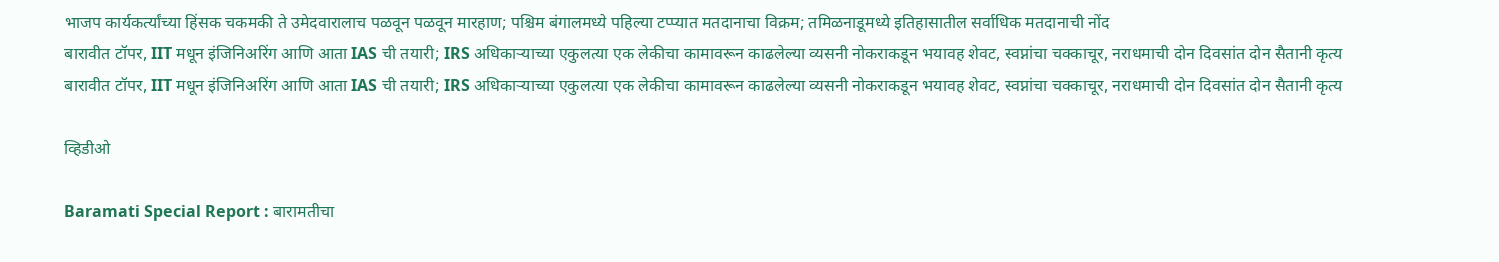भाजप कार्यकर्त्यांच्या हिंसक चकमकी ते उमेदवारालाच पळवून पळवून मारहाण; पश्चिम बंगालमध्ये पहिल्या टप्प्यात मतदानाचा विक्रम; तमिळनाडूमध्ये इतिहासातील सर्वाधिक मतदानाची नोंद
बारावीत टॉपर, IIT मधून इंजिनिअरिंग आणि आता IAS ची तयारी; IRS अधिकाऱ्याच्या एकुलत्या एक लेकीचा कामावरून काढलेल्या व्यसनी नोकराकडून भयावह शेवट, स्वप्नांचा चक्काचूर, नराधमाची दोन दिवसांत दोन सैतानी कृत्य
बारावीत टॉपर, IIT मधून इंजिनिअरिंग आणि आता IAS ची तयारी; IRS अधिकाऱ्याच्या एकुलत्या एक लेकीचा कामावरून काढलेल्या व्यसनी नोकराकडून भयावह शेवट, स्वप्नांचा चक्काचूर, नराधमाची दोन दिवसांत दोन सैतानी कृत्य

व्हिडीओ

Baramati Special Report : बारामतीचा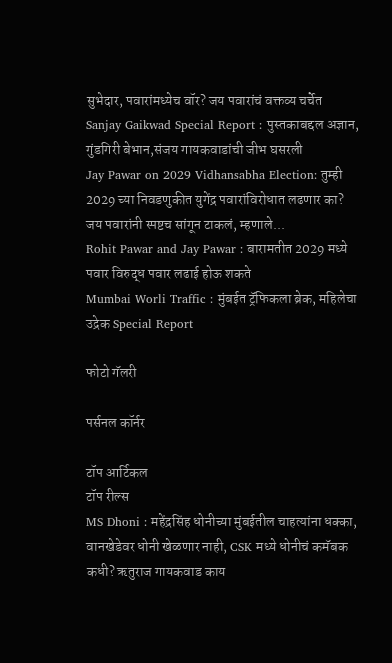सुभेदार, पवारांमध्येच वॉर? जय पवारांचं वक्तव्य चर्चेत
Sanjay Gaikwad Special Report : पुस्तकाबद्दल अज्ञान, गुंडगिरी बेभान,संजय गायकवाडांची जीभ घसरली
Jay Pawar on 2029 Vidhansabha Election: तुम्ही 2029 च्या निवडणुकीत युगेंद्र पवारांविरोधात लढणार का? जय पवारांनी स्पष्टच सांगून टाकलं, म्हणाले...
Rohit Pawar and Jay Pawar : बारामतीत 2029 मध्ये पवार विरुद्ध पवार लढाई होऊ शकते
Mumbai Worli Traffic : मुंबईत ट्रॅफिकला ब्रेक, महिलेचा उद्रेक Special Report

फोटो गॅलरी

पर्सनल कॉर्नर

टॉप आर्टिकल
टॉप रील्स
MS Dhoni : महेंद्रसिंह धोनीच्या मुंबईतील चाहत्यांना धक्का, वानखेडेवर धोनी खेळणार नाही, CSK मध्ये धोनीचं कमॅबक कधी? ऋतुराज गायकवाड काय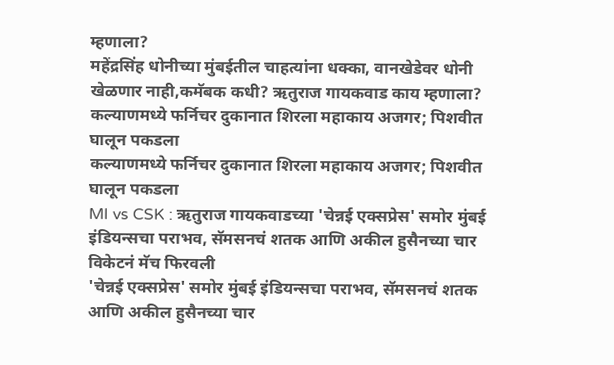म्हणाला?
महेंद्रसिंह धोनीच्या मुंबईतील चाहत्यांना धक्का, वानखेडेवर धोनी खेळणार नाही,कमॅबक कधी? ऋतुराज गायकवाड काय म्हणाला?
कल्याणमध्ये फर्निचर दुकानात शिरला महाकाय अजगर; पिशवीत घालून पकडला
कल्याणमध्ये फर्निचर दुकानात शिरला महाकाय अजगर; पिशवीत घालून पकडला
MI vs CSK : ऋतुराज गायकवाडच्या 'चेन्नई एक्सप्रेस' समोर मुंबई इंडियन्सचा पराभव, सॅमसनचं शतक आणि अकील हुसैनच्या चार विकेटनं मॅच फिरवली
'चेन्नई एक्सप्रेस' समोर मुंबई इंडियन्सचा पराभव, सॅमसनचं शतक आणि अकील हुसैनच्या चार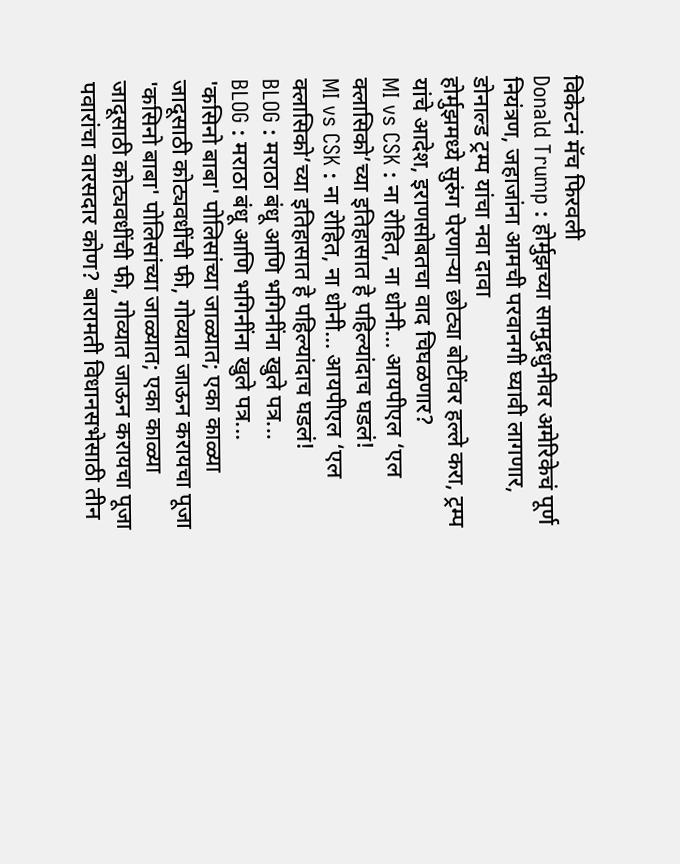विकेटनं मॅच फिरवली
Donald Trump : होर्मुझच्या सामुद्रधुनीवर अमेरिकेचं पूर्ण नियंत्रण, जहाजांना आमची परवानगी घ्यावी लागणार, डोनाल्ड ट्रम्प यांचा नवा दावा
होर्मुझमध्ये सुरुंग पेरणाऱ्या छोट्या बोटींवर हल्ले करा, ट्रम्प यांचे आदेश, इराणसोबतचा वाद चिघळणार?
MI vs CSK : ना रोहित, ना धोनी... आयपीएल ‘एल क्लासिको’च्या इतिहासात हे पहिल्यांदाच घडलं!
MI vs CSK : ना रोहित, ना धोनी... आयपीएल ‘एल क्लासिको’च्या इतिहासात हे पहिल्यांदाच घडलं!
BLOG : मराठा बंधू आणि भगिनींना खुले पत्र...
BLOG : मराठा बंधू आणि भगिनींना खुले पत्र...
'कसिनो बाबा' पोलिसांच्या जाळ्यात; एका काळ्या जादूसाठी कोट्यवधींची फी, गोव्यात जाऊन करायचा पूजा
'कसिनो बाबा' पोलिसांच्या जाळ्यात; एका काळ्या जादूसाठी कोट्यवधींची फी, गोव्यात जाऊन करायचा पूजा
पवारांचा वारसदार कोण? बारामती विधानसभेसाठी तीन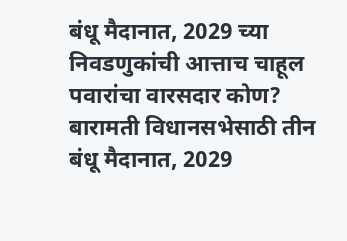बंधू मैदानात, 2029 च्या निवडणुकांची आत्ताच चाहूल
पवारांचा वारसदार कोण? बारामती विधानसभेसाठी तीन बंधू मैदानात, 2029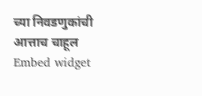च्या निवडणुकांची आत्ताच चाहूल
Embed widget